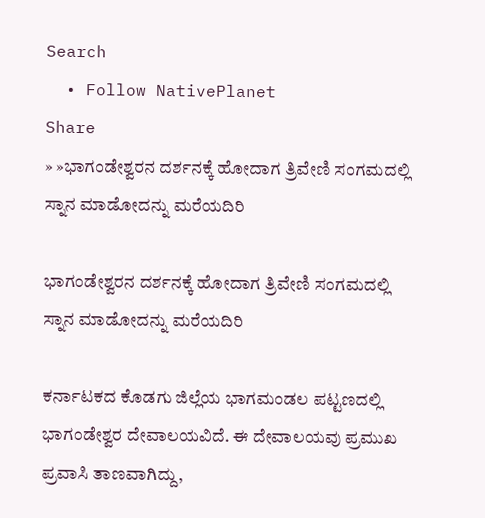Search
  • Follow NativePlanet
Share
» »ಭಾಗಂಡೇಶ್ವರನ ದರ್ಶನಕ್ಕೆ ಹೋದಾಗ ತ್ರಿವೇಣಿ ಸಂಗಮದಲ್ಲಿ ಸ್ನಾನ ಮಾಡೋದನ್ನು ಮರೆಯದಿರಿ

ಭಾಗಂಡೇಶ್ವರನ ದರ್ಶನಕ್ಕೆ ಹೋದಾಗ ತ್ರಿವೇಣಿ ಸಂಗಮದಲ್ಲಿ ಸ್ನಾನ ಮಾಡೋದನ್ನು ಮರೆಯದಿರಿ

ಕರ್ನಾಟಕದ ಕೊಡಗು ಜಿಲ್ಲೆಯ ಭಾಗಮಂಡಲ ಪಟ್ಟಣದಲ್ಲಿ ಭಾಗಂಡೇಶ್ವರ ದೇವಾಲಯವಿದೆ. ಈ ದೇವಾಲಯವು ಪ್ರಮುಖ ಪ್ರವಾಸಿ ತಾಣವಾಗಿದ್ದು,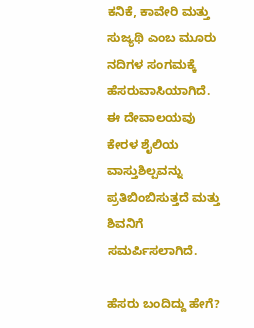ಕನಿಕೆ, ಕಾವೇರಿ ಮತ್ತು ಸುಜ್ಯಥಿ ಎಂಬ ಮೂರು ನದಿಗಳ ಸಂಗಮಕ್ಕೆ ಹೆಸರುವಾಸಿಯಾಗಿದೆ. ಈ ದೇವಾಲಯವು ಕೇರಳ ಶೈಲಿಯ ವಾಸ್ತುಶಿಲ್ಪವನ್ನು ಪ್ರತಿಬಿಂಬಿಸುತ್ತದೆ ಮತ್ತು ಶಿವನಿಗೆ ಸಮರ್ಪಿಸಲಾಗಿದೆ.

ಹೆಸರು ಬಂದಿದ್ದು ಹೇಗೆ?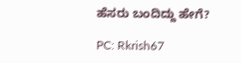ಹೆಸರು ಬಂದಿದ್ದು ಹೇಗೆ?

PC: Rkrish67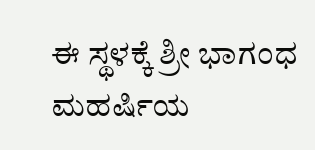ಈ ಸ್ಥಳಕ್ಕೆ ಶ್ರೀ ಭಾಗಂಧ ಮಹರ್ಷಿಯ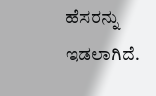ಹೆಸರನ್ನು ಇಡಲಾಗಿದೆ.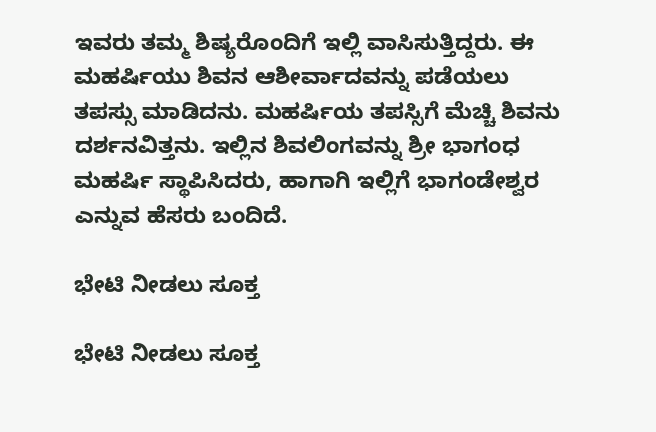ಇವರು ತಮ್ಮ ಶಿಷ್ಯರೊಂದಿಗೆ ಇಲ್ಲಿ ವಾಸಿಸುತ್ತಿದ್ದರು. ಈ ಮಹರ್ಷಿಯು ಶಿವನ ಆಶೀರ್ವಾದವನ್ನು ಪಡೆಯಲು ತಪಸ್ಸು ಮಾಡಿದನು. ಮಹರ್ಷಿಯ ತಪಸ್ಸಿಗೆ ಮೆಚ್ಚಿ ಶಿವನು ದರ್ಶನವಿತ್ತನು. ಇಲ್ಲಿನ ಶಿವಲಿಂಗವನ್ನು ಶ್ರೀ ಭಾಗಂಧ ಮಹರ್ಷಿ ಸ್ಥಾಪಿಸಿದರು, ಹಾಗಾಗಿ ಇಲ್ಲಿಗೆ ಭಾಗಂಡೇಶ್ವರ ಎನ್ನುವ ಹೆಸರು ಬಂದಿದೆ.

ಭೇಟಿ ನೀಡಲು ಸೂಕ್ತ

ಭೇಟಿ ನೀಡಲು ಸೂಕ್ತ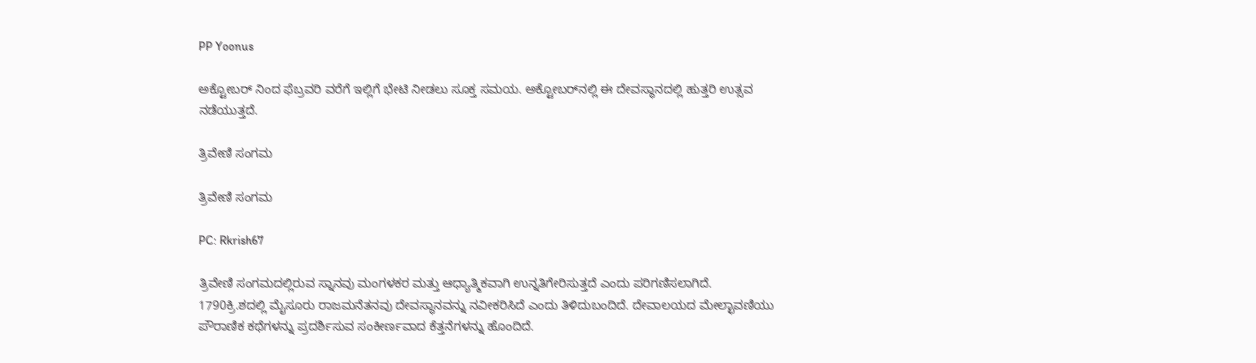PP Yoonus

ಅಕ್ಟೋಬರ್ ನಿಂದ ಫೆಬ್ರವರಿ ವರೆಗೆ ಇಲ್ಲಿಗೆ ಭೇಟಿ ನೀಡಲು ಸೂಕ್ತ ಸಮಯ. ಅಕ್ಟೋಬರ್‌ನಲ್ಲಿ ಈ ದೇವಸ್ಥಾನದಲ್ಲಿ ಹುತ್ತರಿ ಉತ್ಸವ ನಡೆಯುತ್ತದೆ.

ತ್ರಿವೇಣಿ ಸಂಗಮ

ತ್ರಿವೇಣಿ ಸಂಗಮ

PC: Rkrish67

ತ್ರಿವೇಣಿ ಸಂಗಮದಲ್ಲಿರುವ ಸ್ನಾನವು ಮಂಗಳಕರ ಮತ್ತು ಆಧ್ಯಾತ್ಮಿಕವಾಗಿ ಉನ್ನತಿಗೇರಿಸುತ್ತದೆ ಎಂದು ಪರಿಗಣಿಸಲಾಗಿದೆ. 1790ಕ್ರಿ.ಶದಲ್ಲಿ ಮೈಸೂರು ರಾಜಮನೆತನವು ದೇವಸ್ಥಾನವನ್ನು ನವೀಕರಿಸಿದೆ ಎಂದು ತಿಳಿದುಬಂದಿದೆ. ದೇವಾಲಯದ ಮೇಲ್ಛಾವಣಿಯು ಪೌರಾಣಿಕ ಕಥೆಗಳನ್ನು ಪ್ರದರ್ಶಿಸುವ ಸಂಕೀರ್ಣವಾದ ಕೆತ್ತನೆಗಳನ್ನು ಹೊಂದಿದೆ.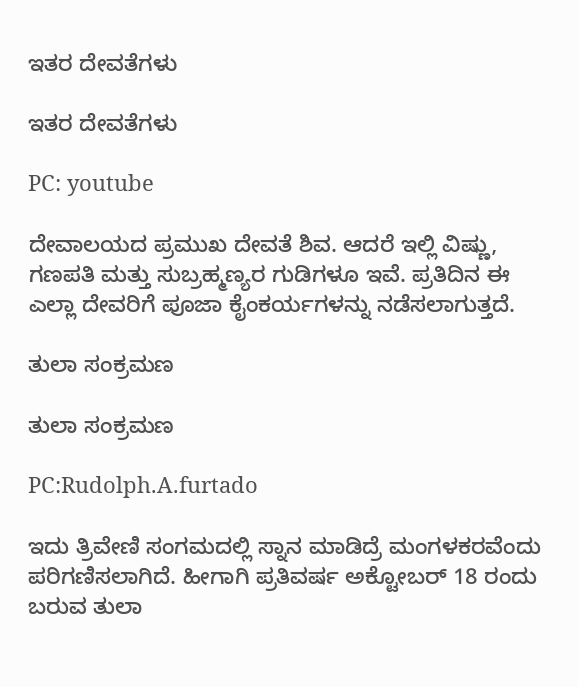ಇತರ ದೇವತೆಗಳು

ಇತರ ದೇವತೆಗಳು

PC: youtube

ದೇವಾಲಯದ ಪ್ರಮುಖ ದೇವತೆ ಶಿವ. ಆದರೆ ಇಲ್ಲಿ ವಿಷ್ಣು, ಗಣಪತಿ ಮತ್ತು ಸುಬ್ರಹ್ಮಣ್ಯರ ಗುಡಿಗಳೂ ಇವೆ. ಪ್ರತಿದಿನ ಈ ಎಲ್ಲಾ ದೇವರಿಗೆ ಪೂಜಾ ಕೈಂಕರ್ಯಗಳನ್ನು ನಡೆಸಲಾಗುತ್ತದೆ.

ತುಲಾ ಸಂಕ್ರಮಣ

ತುಲಾ ಸಂಕ್ರಮಣ

PC:Rudolph.A.furtado

ಇದು ತ್ರಿವೇಣಿ ಸಂಗಮದಲ್ಲಿ ಸ್ನಾನ ಮಾಡಿದ್ರೆ ಮಂಗಳಕರವೆಂದು ಪರಿಗಣಿಸಲಾಗಿದೆ. ಹೀಗಾಗಿ ಪ್ರತಿವರ್ಷ ಅಕ್ಟೋಬರ್ 18 ರಂದು ಬರುವ ತುಲಾ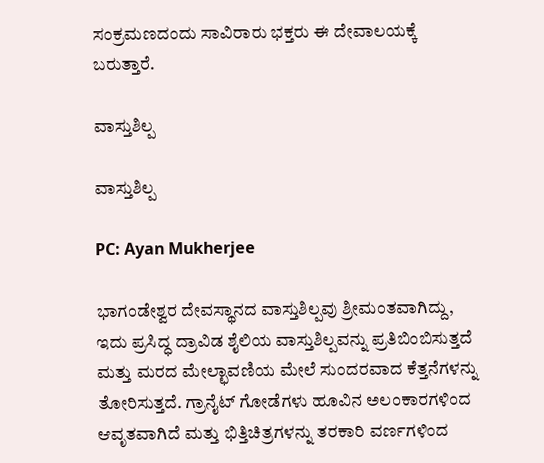ಸಂಕ್ರಮಣದಂದು ಸಾವಿರಾರು ಭಕ್ತರು ಈ ದೇವಾಲಯಕ್ಕೆ ಬರುತ್ತಾರೆ.

ವಾಸ್ತುಶಿಲ್ಪ

ವಾಸ್ತುಶಿಲ್ಪ

PC: Ayan Mukherjee

ಭಾಗಂಡೇಶ್ವರ ದೇವಸ್ಥಾನದ ವಾಸ್ತುಶಿಲ್ಪವು ಶ್ರೀಮಂತವಾಗಿದ್ದು, ಇದು ಪ್ರಸಿದ್ಧ ದ್ರಾವಿಡ ಶೈಲಿಯ ವಾಸ್ತುಶಿಲ್ಪವನ್ನು ಪ್ರತಿಬಿಂಬಿಸುತ್ತದೆ ಮತ್ತು ಮರದ ಮೇಲ್ಛಾವಣಿಯ ಮೇಲೆ ಸುಂದರವಾದ ಕೆತ್ತನೆಗಳನ್ನು ತೋರಿಸುತ್ತದೆ. ಗ್ರಾನೈಟ್ ಗೋಡೆಗಳು ಹೂವಿನ ಅಲಂಕಾರಗಳಿಂದ ಆವೃತವಾಗಿದೆ ಮತ್ತು ಭಿತ್ತಿಚಿತ್ರಗಳನ್ನು ತರಕಾರಿ ವರ್ಣಗಳಿಂದ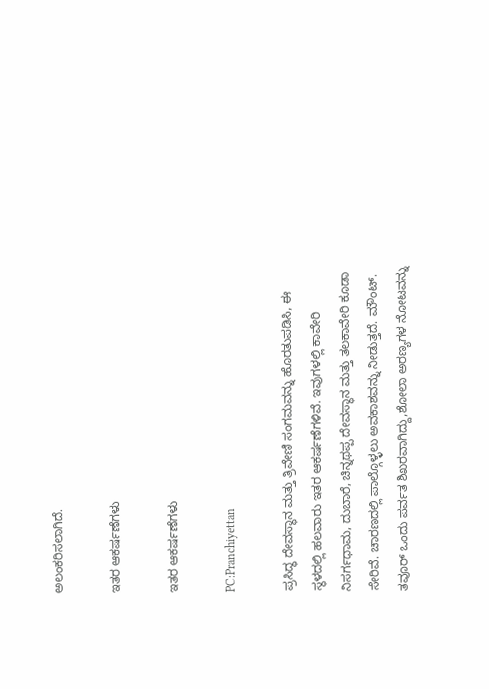ಅಲಂಕರಿಸಲಾಗಿದೆ.

ಇತರ ಆಕರ್ಷಣೆಗಳು

ಇತರ ಆಕರ್ಷಣೆಗಳು

PC:Pranchiyettan

ಪ್ರಸಿದ್ಧ ದೇವಸ್ಥಾನ ಮತ್ತು ತ್ರಿವೇಣಿ ಸಂಗಮವನ್ನು ಹೊರತುಪಡಿಸಿ, ಈ ಸ್ಥಳದಲ್ಲಿ ಹಲವಾರು ಇತರ ಆಕರ್ಷಣೆಗಳಿವೆ. ಇವುಗಳಲ್ಲಿ ಕಾವೇರಿ ನಿಸರ್ಗಧಾಮ, ದುಬಾರೆ, ಚಿನ್ನಥಪ್ಪ ದೇವಸ್ಥಾನ ಮತ್ತು ತಲಕಾವೇರಿ ಕೂಡಾ ಸೇರಿವೆ. ಚಾರಣದಲ್ಲಿ ಪಾಲ್ಗೊಳ್ಳಲು ಅವಕಾಶವನ್ನು ನೀಡುತ್ತದೆ. ಮೌಂಟ್. ತವೂರ್ ಒಂದು ಪರ್ವತ ಶಿಖರವಾಗಿದ್ದು,ಶೋಲಾ ಅರಣ್ಯಗಳ ನೋಟವನ್ನು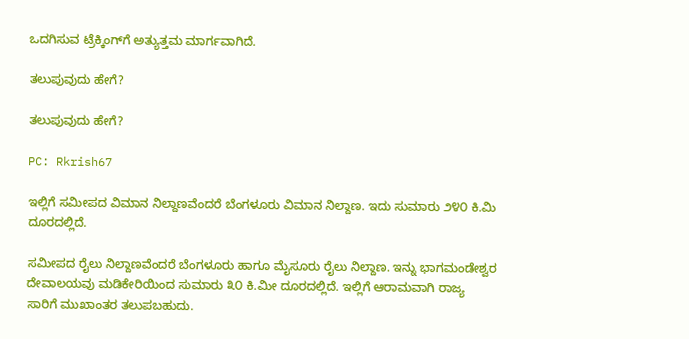ಒದಗಿಸುವ ಟ್ರೆಕ್ಕಿಂಗ್‌ಗೆ ಅತ್ಯುತ್ತಮ ಮಾರ್ಗವಾಗಿದೆ.

ತಲುಪುವುದು ಹೇಗೆ?

ತಲುಪುವುದು ಹೇಗೆ?

PC: Rkrish67

ಇಲ್ಲಿಗೆ ಸಮೀಪದ ವಿಮಾನ ನಿಲ್ದಾಣವೆಂದರೆ ಬೆಂಗಳೂರು ವಿಮಾನ ನಿಲ್ದಾಣ. ಇದು ಸುಮಾರು ೨೪೦ ಕಿ.ಮಿ ದೂರದಲ್ಲಿದೆ.

ಸಮೀಪದ ರೈಲು ನಿಲ್ದಾಣವೆಂದರೆ ಬೆಂಗಳೂರು ಹಾಗೂ ಮೈಸೂರು ರೈಲು ನಿಲ್ದಾಣ. ಇನ್ನು ಭಾಗಮಂಡೇಶ್ವರ ದೇವಾಲಯವು ಮಡಿಕೇರಿಯಿಂದ ಸುಮಾರು ೩೦ ಕಿ.ಮೀ ದೂರದಲ್ಲಿದೆ. ಇಲ್ಲಿಗೆ ಆರಾಮವಾಗಿ ರಾಜ್ಯ ಸಾರಿಗೆ ಮುಖಾಂತರ ತಲುಪಬಹುದು.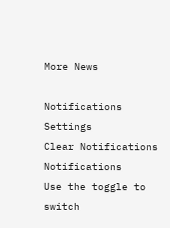More News

Notifications
Settings
Clear Notifications
Notifications
Use the toggle to switch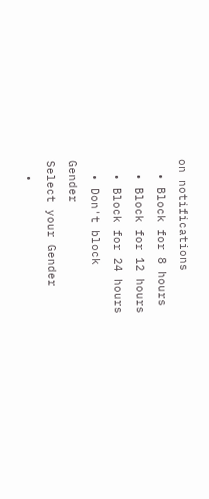on notifications
  • Block for 8 hours
  • Block for 12 hours
  • Block for 24 hours
  • Don't block
Gender
Select your Gender
  •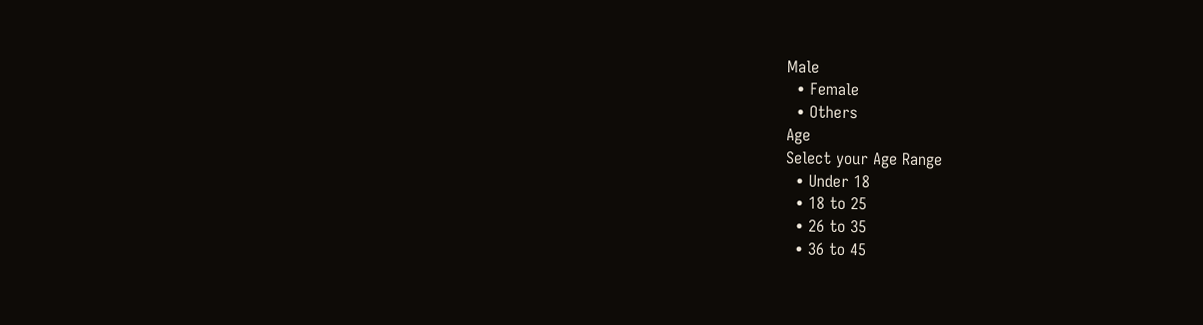Male
  • Female
  • Others
Age
Select your Age Range
  • Under 18
  • 18 to 25
  • 26 to 35
  • 36 to 45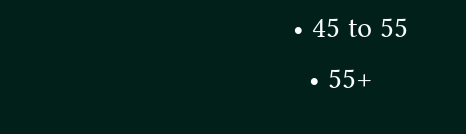• 45 to 55
  • 55+